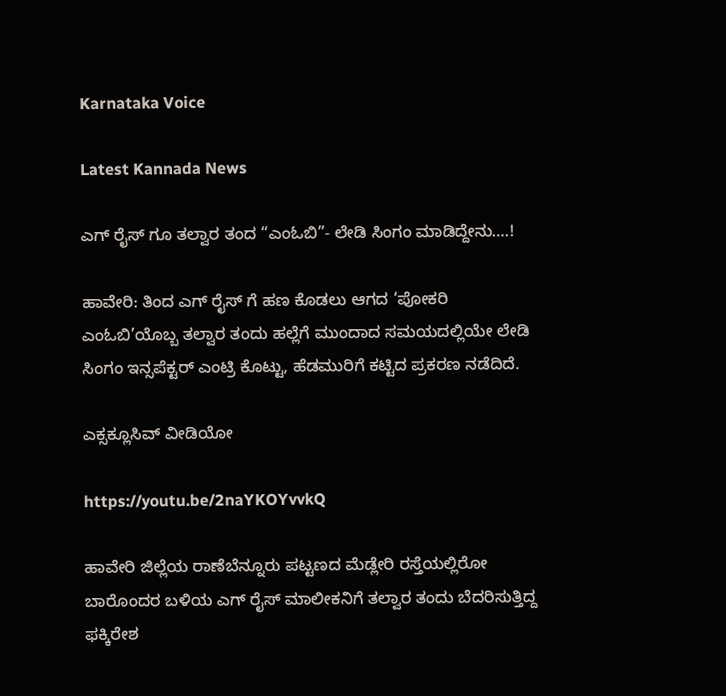Karnataka Voice

Latest Kannada News

ಎಗ್‌ ರೈಸ್ ಗೂ ತಲ್ವಾರ ತಂದ “ಎಂಓಬಿ”- ಲೇಡಿ ಸಿಂಗಂ ಮಾಡಿದ್ದೇನು….!

ಹಾವೇರಿ: ತಿಂದ ಎಗ್ ರೈಸ್ ಗೆ ಹಣ ಕೊಡಲು ಆಗದ ‘ಪೋಕರಿ ಎಂಓಬಿ’ಯೊಬ್ಬ ತಲ್ವಾರ ತಂದು ಹಲ್ಲೆಗೆ ಮುಂದಾದ ಸಮಯದಲ್ಲಿಯೇ ಲೇಡಿ ಸಿಂಗಂ ಇನ್ಸಪೆಕ್ಟರ್ ಎಂಟ್ರಿ ಕೊಟ್ಟು, ಹೆಡಮುರಿಗೆ ಕಟ್ಟಿದ ಪ್ರಕರಣ ನಡೆದಿದೆ.

ಎಕ್ಸಕ್ಲೂಸಿವ್ ವೀಡಿಯೋ

https://youtu.be/2naYKOYvvkQ

ಹಾವೇರಿ ಜಿಲ್ಲೆಯ ರಾಣೆಬೆನ್ನೂರು ಪಟ್ಟಣದ ಮೆಡ್ಲೇರಿ ರಸ್ತೆಯಲ್ಲಿರೋ ಬಾರೊಂದರ ಬಳಿಯ ಎಗ್ ರೈಸ್ ಮಾಲೀಕನಿಗೆ ತಲ್ವಾರ ತಂದು ಬೆದರಿಸುತ್ತಿದ್ದ ಫಕ್ಕಿರೇಶ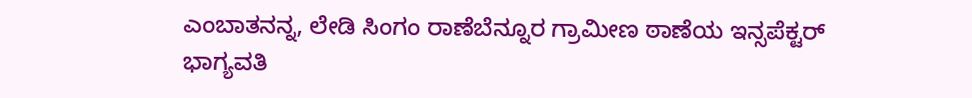ಎಂಬಾತನನ್ನ, ಲೇಡಿ ಸಿಂಗಂ ರಾಣೆಬೆನ್ನೂರ ಗ್ರಾಮೀಣ ಠಾಣೆಯ ಇನ್ಸಪೆಕ್ಟರ್ ಭಾಗ್ಯವತಿ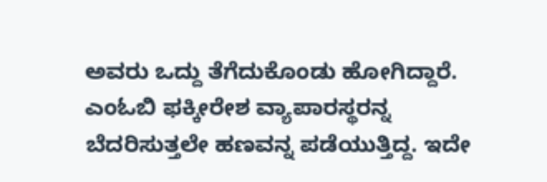ಅವರು ಒದ್ದು ತೆಗೆದುಕೊಂಡು ಹೋಗಿದ್ದಾರೆ.
ಎಂಓಬಿ ಫಕ್ಕೀರೇಶ ವ್ಯಾಪಾರಸ್ಥರನ್ನ ಬೆದರಿಸುತ್ತಲೇ ಹಣವನ್ನ ಪಡೆಯುತ್ತಿದ್ದ. ಇದೇ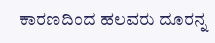ಕಾರಣದಿಂದ ಹಲವರು ದೂರನ್ನ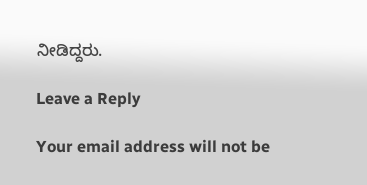ನೀಡಿದ್ದರು.

Leave a Reply

Your email address will not be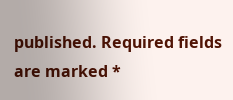published. Required fields are marked *